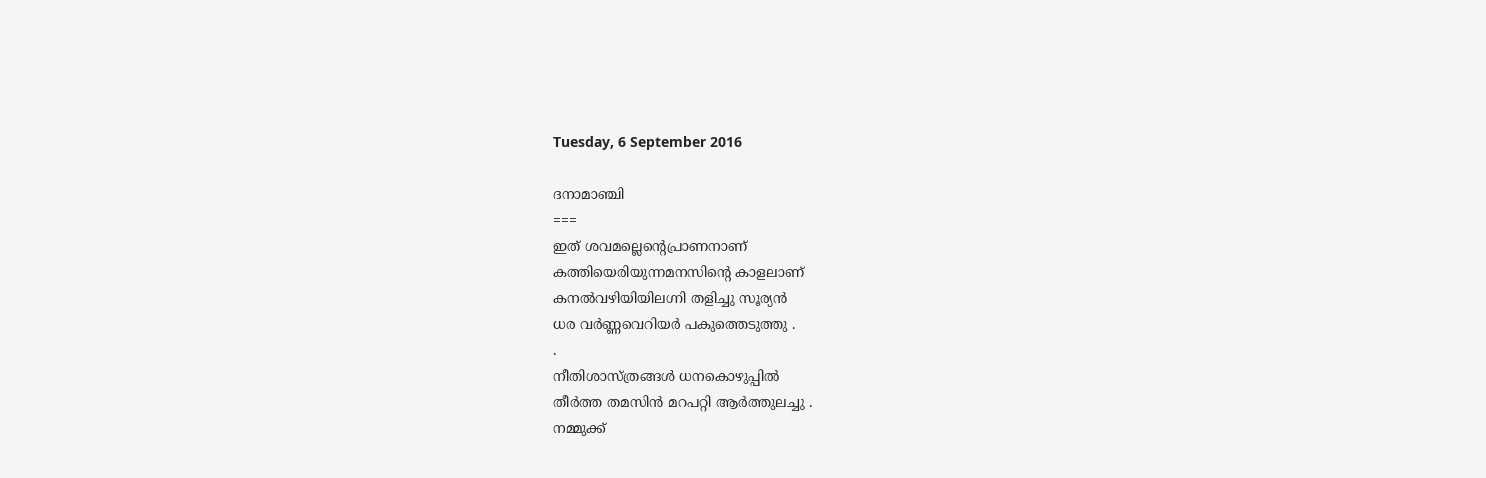Tuesday, 6 September 2016

ദനാമാഞ്ചി
===
ഇത് ശവമല്ലെന്‍റെപ്രാണനാണ്
കത്തിയെരിയുന്നമനസിന്‍റെ കാളലാണ്
കനല്‍വഴിയിയിലഗ്നി തളിച്ചു സൂര്യന്‍
ധര വര്‍ണ്ണവെറിയര്‍ പകുത്തെടുത്തു .
.
നീതിശാസ്ത്രങ്ങള്‍ ധനകൊഴുപ്പില്‍
തീര്‍ത്ത തമസിന്‍ മറപറ്റി ആര്‍ത്തുലച്ചു .
നമ്മുക്ക്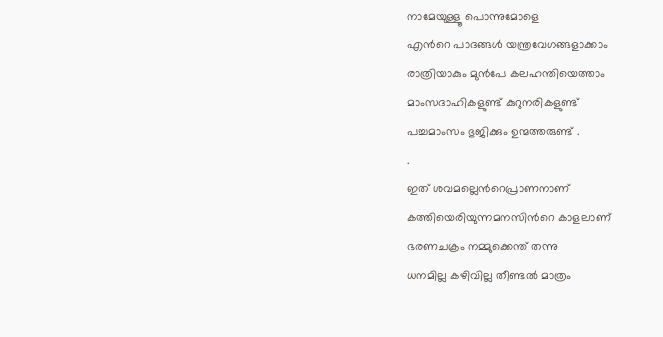നാമേയുള്ളൂ പൊന്നുമോളെ
എന്‍റെ പാദങ്ങള്‍ യന്ത്രവേഗങ്ങളാക്കാം
രാത്രിയാകും മുന്‍പേ കലഹന്തിയെത്താം
മാംസദാഹികളുണ്ട് കുറുനരികളുണ്ട്
പച്ചമാംസം ഭുജിക്കും ഉന്മത്തരുണ്ട് .
.
ഇത് ശവമല്ലെന്‍റെപ്രാണനാണ്
കത്തിയെരിയുന്നമനസിന്‍റെ കാളലാണ്
ഭരണചക്രം നമ്മുക്കെന്ത് തന്നു
ധനമില്ല കഴിവില്ല തീണ്ടല്‍ മാത്രം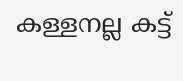കള്ളനല്ല കട്ട്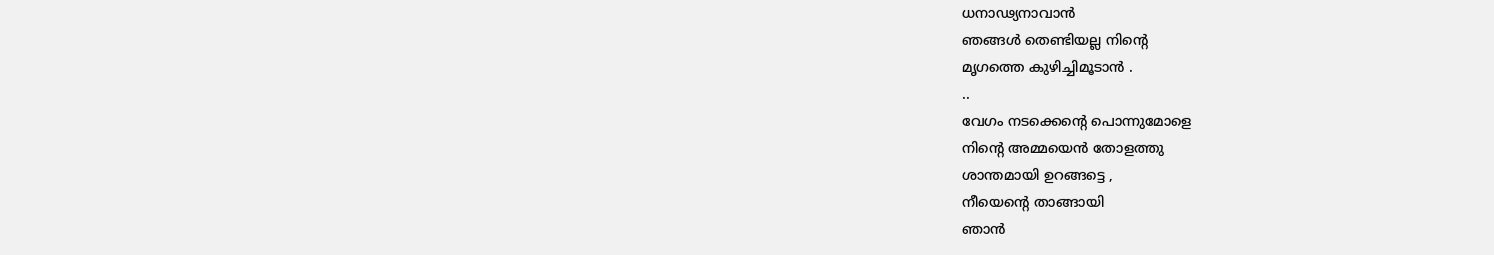ധനാഢ്യനാവാന്‍
ഞങ്ങള്‍ തെണ്ടിയല്ല നിന്‍റെ
മൃഗത്തെ കുഴിച്ചിമൂടാന്‍ .
..
വേഗം നടക്കെന്‍റെ പൊന്നുമോളെ
നിന്‍റെ അമ്മയെന്‍ തോളത്തു
ശാന്തമായി ഉറങ്ങട്ടെ ,
നീയെന്‍റെ താങ്ങായി
ഞാന്‍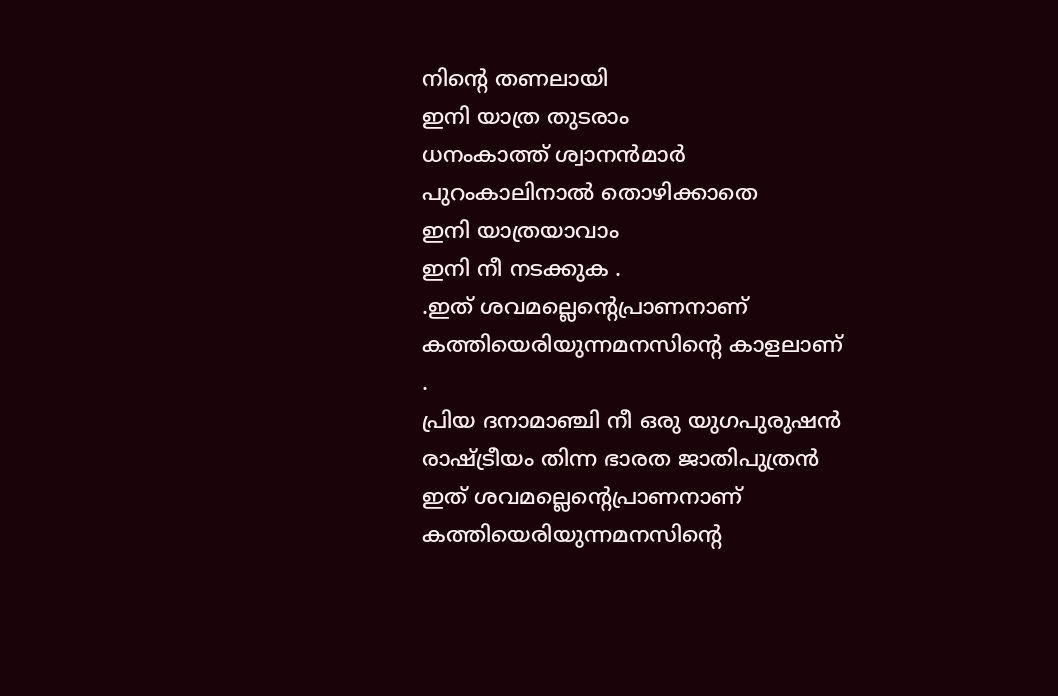നിന്‍റെ തണലായി
ഇനി യാത്ര തുടരാം
ധനംകാത്ത് ശ്വാനന്‍മാര്‍
പുറംകാലിനാല്‍ തൊഴിക്കാതെ
ഇനി യാത്രയാവാം
ഇനി നീ നടക്കുക .
.ഇത് ശവമല്ലെന്‍റെപ്രാണനാണ്
കത്തിയെരിയുന്നമനസിന്‍റെ കാളലാണ്
.
പ്രിയ ദനാമാഞ്ചി നീ ഒരു യുഗപുരുഷന്‍
രാഷ്ട്രീയം തിന്ന ഭാരത ജാതിപുത്രന്‍
ഇത് ശവമല്ലെന്‍റെപ്രാണനാണ്
കത്തിയെരിയുന്നമനസിന്‍റെ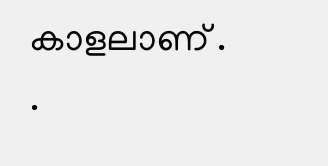കാളലാണ് .
.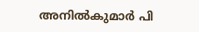അനില്‍കുമാര്‍ പി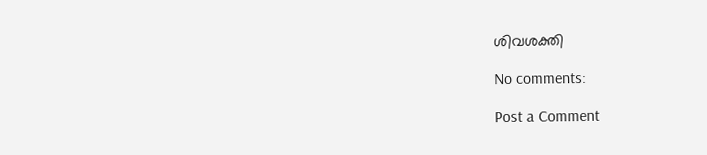ശിവശക്തി

No comments:

Post a Comment